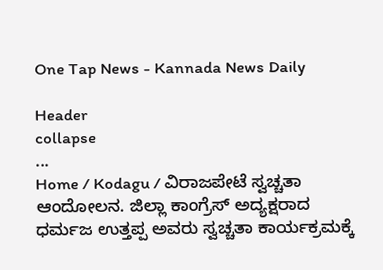One Tap News - Kannada News Daily

Header
collapse
...
Home / Kodagu / ವಿರಾಜಪೇಟೆ ಸ್ವಚ್ಚತಾ ಆಂದೋಲನ. ಜಿಲ್ಲಾ ಕಾಂಗ್ರೆಸ್ ಅದ್ಯಕ್ಷರಾದ ಧರ್ಮಜ ಉತ್ತಪ್ಪ ಅವರು ಸ್ವಚ್ಚತಾ ಕಾರ್ಯಕ್ರಮಕ್ಕೆ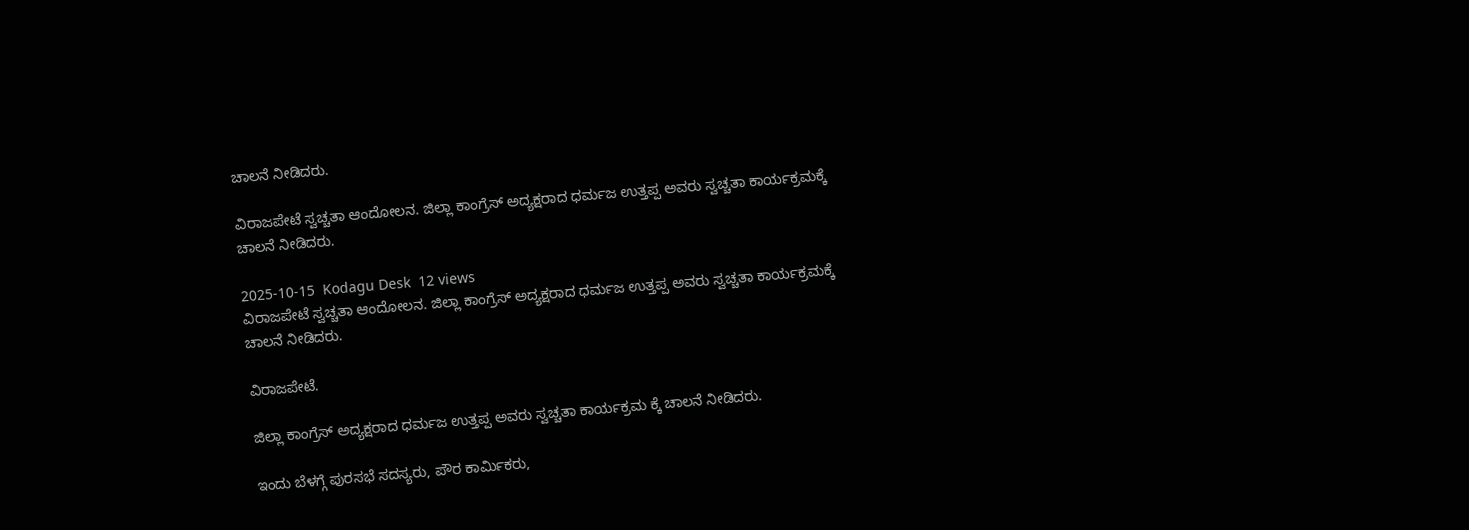ಚಾಲನೆ ನೀಡಿದರು.

ವಿರಾಜಪೇಟೆ ಸ್ವಚ್ಚತಾ ಆಂದೋಲನ. ಜಿಲ್ಲಾ ಕಾಂಗ್ರೆಸ್ ಅದ್ಯಕ್ಷರಾದ ಧರ್ಮಜ ಉತ್ತಪ್ಪ ಅವರು ಸ್ವಚ್ಚತಾ ಕಾರ್ಯಕ್ರಮಕ್ಕೆ ಚಾಲನೆ ನೀಡಿದರು.

2025-10-15  Kodagu Desk  12 views
ವಿರಾಜಪೇಟೆ ಸ್ವಚ್ಚತಾ ಆಂದೋಲನ. ಜಿಲ್ಲಾ ಕಾಂಗ್ರೆಸ್ ಅದ್ಯಕ್ಷರಾದ ಧರ್ಮಜ ಉತ್ತಪ್ಪ ಅವರು ಸ್ವಚ್ಚತಾ ಕಾರ್ಯಕ್ರಮಕ್ಕೆ ಚಾಲನೆ ನೀಡಿದರು.

ವಿರಾಜಪೇಟೆ.

ಜಿಲ್ಲಾ ಕಾಂಗ್ರೆಸ್ ಅದ್ಯಕ್ಷರಾದ ಧರ್ಮಜ ಉತ್ತಪ್ಪ ಅವರು ಸ್ವಚ್ಚತಾ ಕಾರ್ಯಕ್ರಮ ಕ್ಕೆ ಚಾಲನೆ ನೀಡಿದರು.

ಇಂದು ಬೆಳಗ್ಗೆ ಪುರಸಭೆ ಸದಸ್ಯರು, ಪೌರ ಕಾರ್ಮಿಕರು,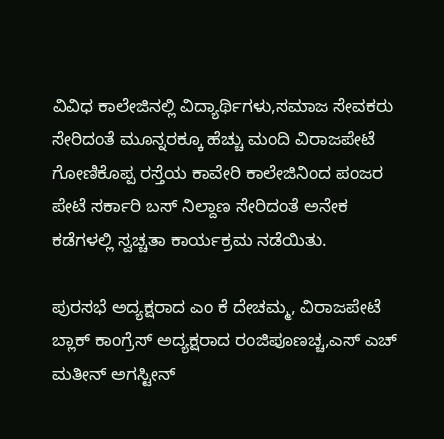ವಿವಿಧ ಕಾಲೇಜಿನಲ್ಲಿ ವಿದ್ಯಾರ್ಥಿಗಳು,ಸಮಾಜ ಸೇವಕರು ಸೇರಿದಂತೆ ಮೂನ್ನರಕ್ಕೂ ಹೆಚ್ಚು ಮಂದಿ ವಿರಾಜಪೇಟೆ ಗೋಣಿಕೊಪ್ಪ ರಸ್ತೆಯ ಕಾವೇರಿ ಕಾಲೇಜಿನಿಂದ ಪಂಜರ ಪೇಟೆ ಸರ್ಕಾರಿ ಬಸ್ ನಿಲ್ದಾಣ ಸೇರಿದಂತೆ ಅನೇಕ ಕಡೆಗಳಲ್ಲಿ ಸ್ವಚ್ಚತಾ ಕಾರ್ಯಕ್ರಮ ನಡೆಯಿತು.

ಪುರಸಭೆ ಅದ್ಯಕ್ಷರಾದ ಎಂ ಕೆ ದೇಚಮ್ಮ, ವಿರಾಜಪೇಟೆ ಬ್ಲಾಕ್ ಕಾಂಗ್ರೆಸ್ ಅದ್ಯಕ್ಷರಾದ ರಂಜಿಪೂಣಚ್ಚ,ಎಸ್ ಎಚ್ ಮತೀನ್ ಅಗಸ್ಟೀನ್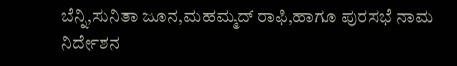ಬೆನ್ನಿ,ಸುನಿತಾ ಜೂನ,ಮಹಮ್ಮದ್ ರಾಫಿ,ಹಾಗೂ ಪುರಸಭೆ ನಾಮ ನಿರ್ದೇಶನ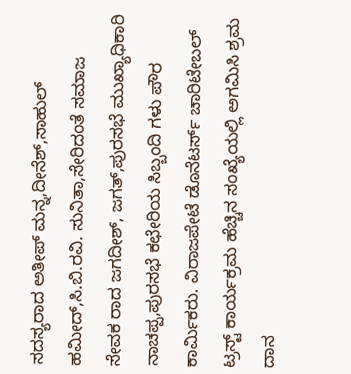ಸದಸ್ಯರಾದ ಅತೀಪ್ ಮನ್ನ,ದೀನೆಶ್,ಸಾಹುಲ್ ಹಮೀದ್,ಸಿ.ಬಿ.ರವಿ. ಸುನಿತಾ,ಸೇರಿದಂತೆ ಸಮಾಜ ಸೇವಕ ರಾದ ಜಗದೀಶ್, ಜಗತ್,ಪುರಸಭೆ ಮುಖ್ಯಾಧಿಕಾರಿ ನಾಚಪ್ಪ,ಪುರಸಭೆ ಕಛೇರಿಯ ಸಿಬ್ಬಂದಿ ಗಳು ಪೌರ ಕಾರ್ಮಿಕರು. ವಿರಾಜಪೇಟೆ ಡೊನೆಟರ್ಸ್ ಚಾರಿಟೇಬಲ್ ಟ್ರಸ್ಟ್ ಕಾರ್ಯಕ್ರಮ ಹೆಚ್ಚಿನ ಸಂಖ್ಯೆಯಲ್ಲಿ ಅಗಮಿಸಿ ಶ್ರಮ ದಾನ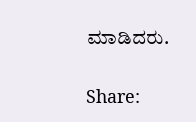ಮಾಡಿದರು.


Share: